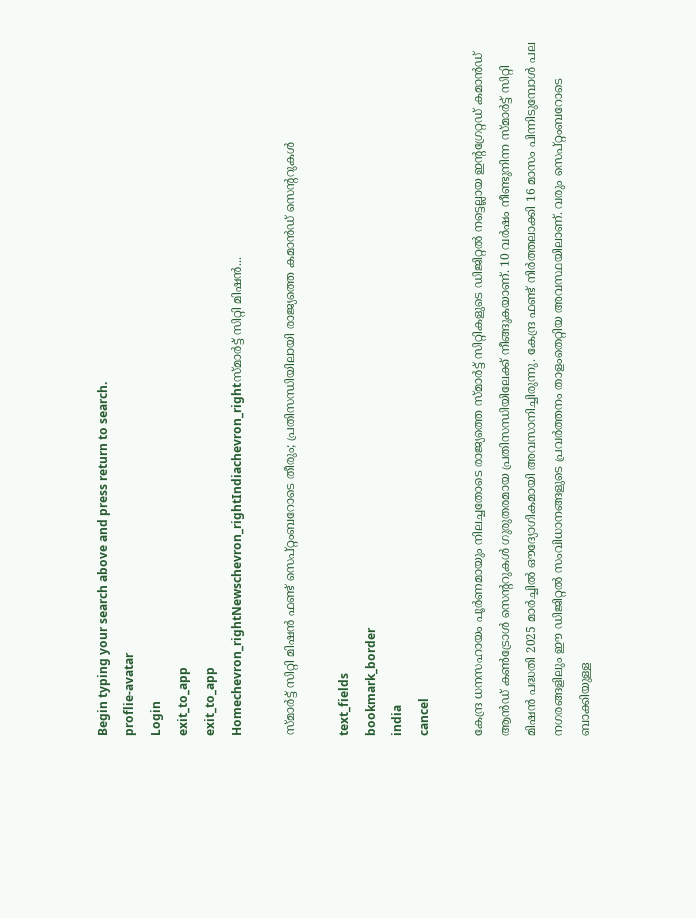Begin typing your search above and press return to search.
proflie-avatar
Login
exit_to_app
exit_to_app
Homechevron_rightNewschevron_rightIndiachevron_rightസ്മാർട്ട് സിറ്റി മിഷൻ...

സ്മാർട്ട് സിറ്റി മിഷൻ ഫണ്ട് സെപ്റ്റംബറോടെ തീരും; പ്രതിസന്ധിയിലായി രാജ്യത്തെ കമാൻഡ് സെന്ററുകൾ

text_fields
bookmark_border
india
cancel

കേന്ദ്ര ധനസഹായം പൂർണമായും നിലച്ചതോടെ രാജ്യത്തെ സ്മാർട്ട് സിറ്റികളുടെ ഡിജിറ്റൽ നട്ടെല്ലായ ഇന്റഗ്രേറ്റഡ് കമാൻഡ് ആൻഡ് കൺട്രോൾ സെന്ററുകൾ ഗുരുതരമായ പ്രതിസന്ധിയിലേക്ക് നീങ്ങുകയാണ്. 10 വർഷം നീണ്ടുനിന്ന സ്മാർട്ട് സിറ്റി മിഷൻ പദ്ധതി 2025 മാർച്ചിൽ ഔദ്യോഗികമായി അവസാനിച്ചിരുന്നു. കേന്ദ്ര ഫണ്ട് നിർത്തലാക്കി 16 മാസം പിന്നിടുമ്പോൾ പല നഗരങ്ങളിലും ഈ ഡിജിറ്റൽ സംവിധാനങ്ങളുടെ പ്രവർത്തനം താളംതെറ്റിയ അവസ്ഥയിലാണ്. വരും സെപ്റ്റംബറോടെ ബാക്കിയുള്ള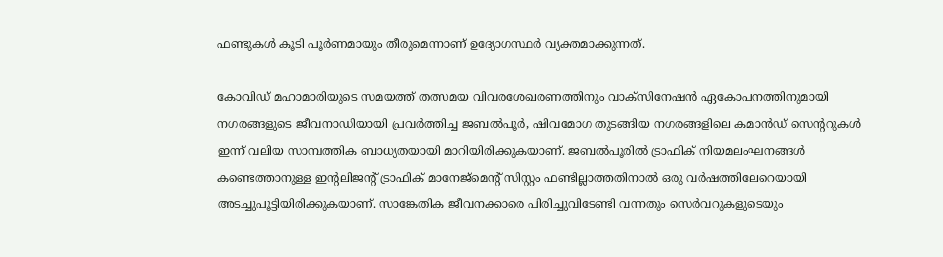ഫണ്ടുകൾ കൂടി പൂർണമായും തീരുമെന്നാണ് ഉദ്യോഗസ്ഥർ വ്യക്തമാക്കുന്നത്.

കോവിഡ് മഹാമാരിയുടെ സമയത്ത് തത്സമയ വിവരശേഖരണത്തിനും വാക്സിനേഷൻ ഏകോപനത്തിനുമായി നഗരങ്ങളുടെ ജീവനാഡിയായി പ്രവർത്തിച്ച ജബൽപൂർ, ഷിവമോഗ തുടങ്ങിയ നഗരങ്ങളിലെ കമാൻഡ് സെന്ററുകൾ ഇന്ന് വലിയ സാമ്പത്തിക ബാധ്യതയായി മാറിയിരിക്കുകയാണ്. ജബൽപൂരിൽ ട്രാഫിക് നിയമലംഘനങ്ങൾ കണ്ടെത്താനുള്ള ഇന്റലിജന്റ് ട്രാഫിക് മാനേജ്മെന്റ് സിസ്റ്റം ഫണ്ടില്ലാത്തതിനാൽ ഒരു വർഷത്തിലേറെയായി അടച്ചുപൂട്ടിയിരിക്കുകയാണ്. സാങ്കേതിക ജീവനക്കാരെ പിരിച്ചുവിടേണ്ടി വന്നതും സെർവറുകളുടെയും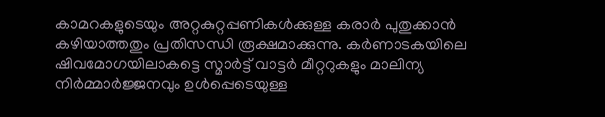കാമറകളുടെയും അറ്റകുറ്റപ്പണികൾക്കുള്ള കരാർ പുതുക്കാൻ കഴിയാത്തതും പ്രതിസന്ധി രൂക്ഷമാക്കുന്നു. കർണാടകയിലെ ഷിവമോഗയിലാകട്ടെ സ്മാർട്ട് വാട്ടർ മീറ്ററുകളും മാലിന്യ നിർമ്മാർജ്ജനവും ഉൾപ്പെടെയുള്ള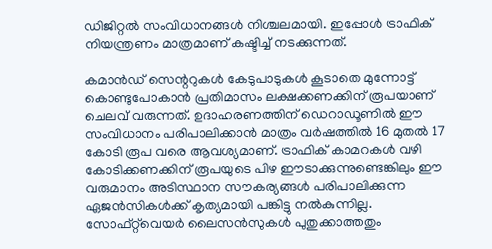ഡിജിറ്റൽ സംവിധാനങ്ങൾ നിശ്ചലമായി. ഇപ്പോൾ ട്രാഫിക് നിയന്ത്രണം മാത്രമാണ് കഷ്ടിച്ച് നടക്കുന്നത്.

കമാൻഡ് സെന്ററുകൾ കേടുപാടുകൾ കൂടാതെ മുന്നോട്ട് കൊണ്ടുപോകാൻ പ്രതിമാസം ലക്ഷക്കണക്കിന് രൂപയാണ് ചെലവ് വരുന്നത്. ഉദാഹരണത്തിന് ഡെറാഡൂണിൽ ഈ സംവിധാനം പരിപാലിക്കാൻ മാത്രം വർഷത്തിൽ 16 മുതൽ 17 കോടി രൂപ വരെ ആവശ്യമാണ്. ട്രാഫിക് കാമറകൾ വഴി കോടിക്കണക്കിന് രൂപയുടെ പിഴ ഈടാക്കുന്നുണ്ടെങ്കിലും ഈ വരുമാനം അടിസ്ഥാന സൗകര്യങ്ങൾ പരിപാലിക്കുന്ന ഏജൻസികൾക്ക് കൃത്യമായി പങ്കിട്ടു നൽകുന്നില്ല. സോഫ്റ്റ്‌വെയർ ലൈസൻസുകൾ പുതുക്കാത്തതും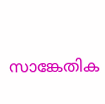സാങ്കേതിക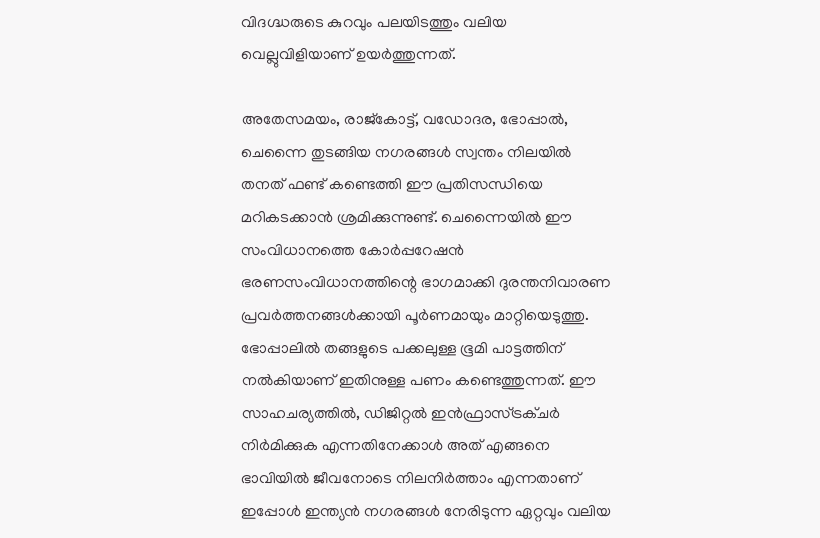വിദഗ്ദ്ധരുടെ കുറവും പലയിടത്തും വലിയ വെല്ലുവിളിയാണ് ഉയർത്തുന്നത്.

അതേസമയം, രാജ്കോട്ട്, വഡോദര, ഭോപ്പാൽ, ചെന്നൈ തുടങ്ങിയ നഗരങ്ങൾ സ്വന്തം നിലയിൽ തനത് ഫണ്ട് കണ്ടെത്തി ഈ പ്രതിസന്ധിയെ മറികടക്കാൻ ശ്രമിക്കുന്നുണ്ട്. ചെന്നൈയിൽ ഈ സംവിധാനത്തെ കോർപ്പറേഷൻ ഭരണസംവിധാനത്തിന്റെ ഭാഗമാക്കി ദുരന്തനിവാരണ പ്രവർത്തനങ്ങൾക്കായി പൂർണമായും മാറ്റിയെടുത്തു. ഭോപ്പാലിൽ തങ്ങളുടെ പക്കലുള്ള ഭൂമി പാട്ടത്തിന് നൽകിയാണ് ഇതിനുള്ള പണം കണ്ടെത്തുന്നത്. ഈ സാഹചര്യത്തിൽ, ഡിജിറ്റൽ ഇൻഫ്രാസ്ട്രക്ചർ നിർമിക്കുക എന്നതിനേക്കാൾ അത് എങ്ങനെ ഭാവിയിൽ ജീവനോടെ നിലനിർത്താം എന്നതാണ് ഇപ്പോൾ ഇന്ത്യൻ നഗരങ്ങൾ നേരിടുന്ന ഏറ്റവും വലിയ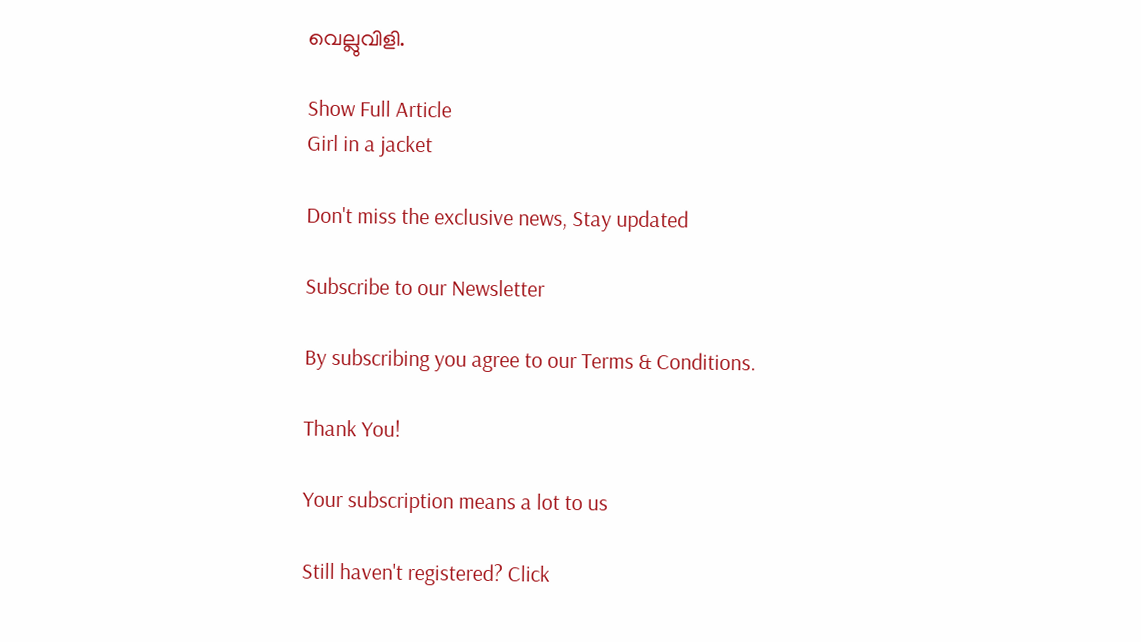വെല്ലുവിളി.

Show Full Article
Girl in a jacket

Don't miss the exclusive news, Stay updated

Subscribe to our Newsletter

By subscribing you agree to our Terms & Conditions.

Thank You!

Your subscription means a lot to us

Still haven't registered? Click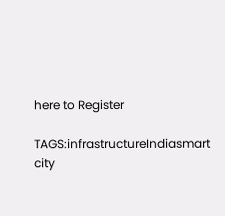here to Register

TAGS:infrastructureIndiasmart city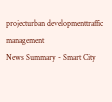projecturban developmenttraffic management
News Summary - Smart City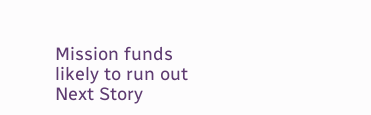Mission funds likely to run out
Next Story